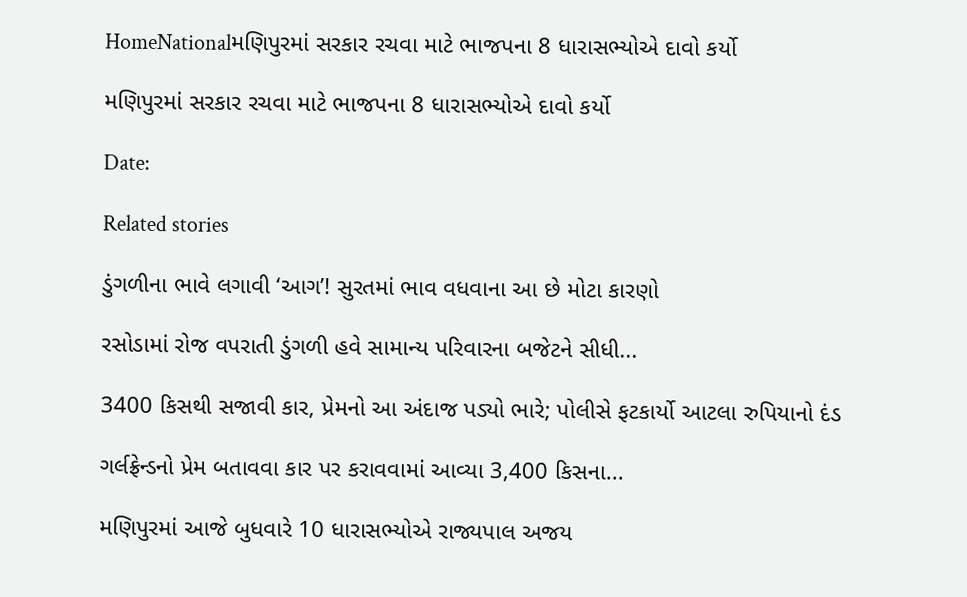HomeNationalમણિપુરમાં સરકાર રચવા માટે ભાજપના 8 ધારાસભ્યોએ દાવો કર્યો

મણિપુરમાં સરકાર રચવા માટે ભાજપના 8 ધારાસભ્યોએ દાવો કર્યો

Date:

Related stories

ડુંગળીના ભાવે લગાવી ‘આગ’! સુરતમાં ભાવ વધવાના આ છે મોટા કારણો

રસોડામાં રોજ વપરાતી ડુંગળી હવે સામાન્ય પરિવારના બજેટને સીધી...

3400 કિસથી સજાવી કાર, પ્રેમનો આ અંદાજ પડ્યો ભારે; પોલીસે ફટકાર્યો આટલા રુપિયાનો દંડ

ગર્લફ્રેન્ડનો પ્રેમ બતાવવા કાર પર કરાવવામાં આવ્યા 3,400 કિસના...

મણિપુરમાં આજે બુધવારે 10 ધારાસભ્યોએ રાજ્યપાલ અજય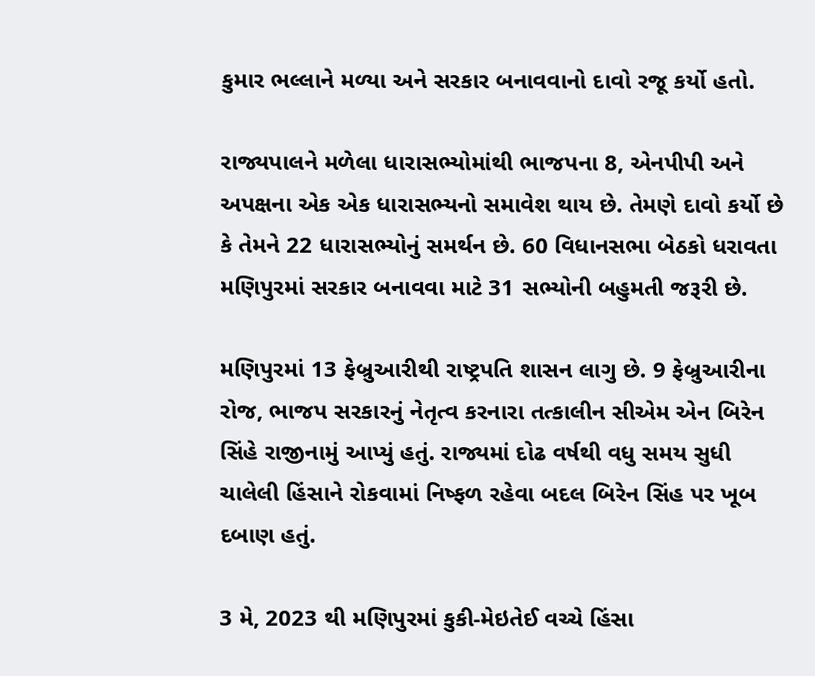કુમાર ભલ્લાને મળ્યા અને સરકાર બનાવવાનો દાવો રજૂ કર્યો હતો.

રાજ્યપાલને મળેલા ધારાસભ્યોમાંથી ભાજપના 8, એનપીપી અને અપક્ષના એક એક ધારાસભ્યનો સમાવેશ થાય છે. તેમણે દાવો કર્યો છે કે તેમને 22 ધારાસભ્યોનું સમર્થન છે. 60 વિધાનસભા બેઠકો ધરાવતા મણિપુરમાં સરકાર બનાવવા માટે 31 સભ્યોની બહુમતી જરૂરી છે.

મણિપુરમાં 13 ફેબ્રુઆરીથી રાષ્ટ્રપતિ શાસન લાગુ છે. 9 ફેબ્રુઆરીના રોજ, ભાજપ સરકારનું નેતૃત્વ કરનારા તત્કાલીન સીએમ એન બિરેન સિંહે રાજીનામું આપ્યું હતું. રાજ્યમાં દોઢ વર્ષથી વધુ સમય સુધી ચાલેલી હિંસાને રોકવામાં નિષ્ફળ રહેવા બદલ બિરેન સિંહ પર ખૂબ દબાણ હતું.

3 મે, 2023 થી મણિપુરમાં કુકી-મેઇતેઈ વચ્ચે હિંસા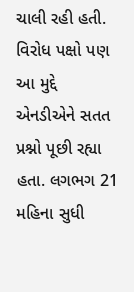ચાલી રહી હતી. વિરોધ પક્ષો પણ આ મુદ્દે એનડીએને સતત પ્રશ્નો પૂછી રહ્યા હતા. લગભગ 21 મહિના સુધી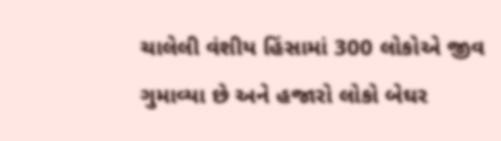ચાલેલી વંશીય હિંસામાં 300 લોકોએ જીવ ગુમાવ્યા છે અને હજારો લોકો બેઘર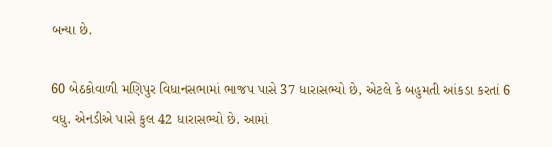બન્યા છે.

60 બેઠકોવાળી મણિપુર વિધાનસભામાં ભાજપ પાસે 37 ધારાસભ્યો છે, એટલે કે બહુમતી આંકડા કરતાં 6 વધુ. એનડીએ પાસે કુલ 42 ધારાસભ્યો છે. આમાં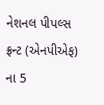નેશનલ પીપલ્સ ફ્રન્ટ (એનપીએફ) ના 5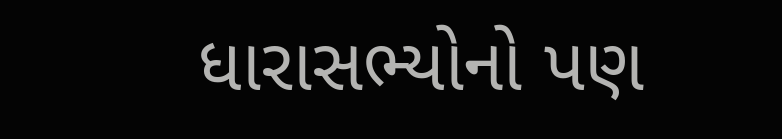ધારાસભ્યોનો પણ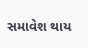સમાવેશ થાય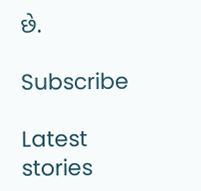છે.

Subscribe

Latest stories